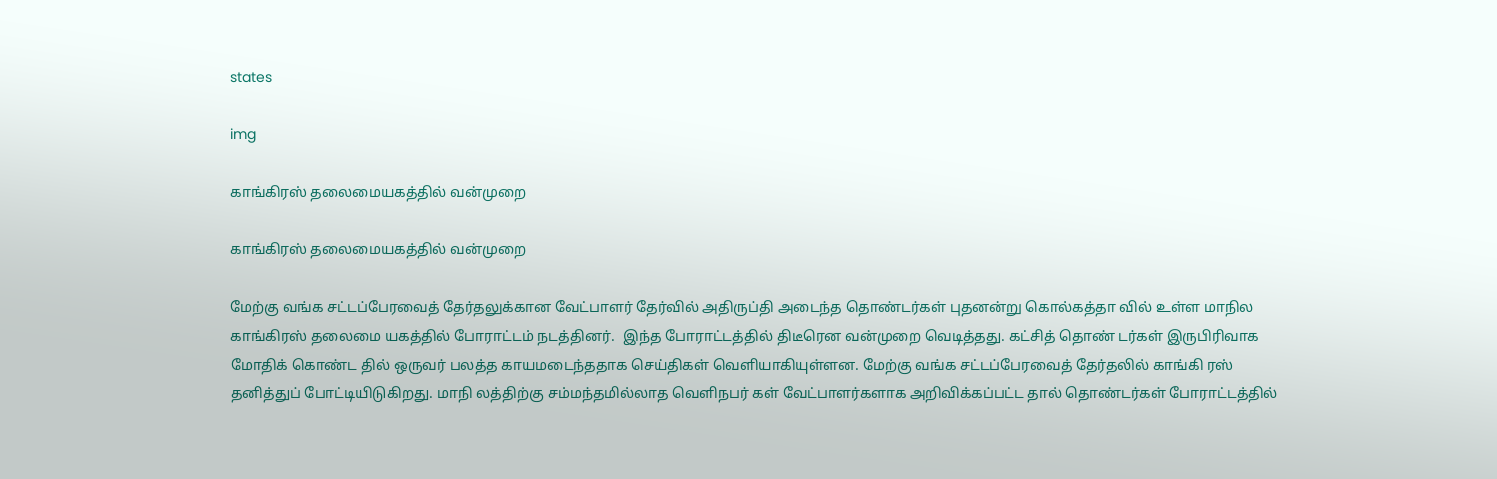states

img

காங்கிரஸ் தலைமையகத்தில் வன்முறை

காங்கிரஸ் தலைமையகத்தில் வன்முறை

மேற்கு வங்க சட்டப்பேரவைத் தேர்தலுக்கான வேட்பாளர் தேர்வில் அதிருப்தி அடைந்த தொண்டர்கள் புதனன்று கொல்கத்தா வில் உள்ள மாநில காங்கிரஸ் தலைமை யகத்தில் போராட்டம் நடத்தினர்.  இந்த போராட்டத்தில் திடீரென வன்முறை வெடித்தது. கட்சித் தொண் டர்கள் இருபிரிவாக மோதிக் கொண்ட தில் ஒருவர் பலத்த காயமடைந்ததாக செய்திகள் வெளியாகியுள்ளன. மேற்கு வங்க சட்டப்பேரவைத் தேர்தலில் காங்கி ரஸ் தனித்துப் போட்டியிடுகிறது. மாநி லத்திற்கு சம்மந்தமில்லாத வெளிநபர் கள் வேட்பாளர்களாக அறிவிக்கப்பட்ட தால் தொண்டர்கள் போராட்டத்தில்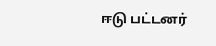ஈடு பட்டனர்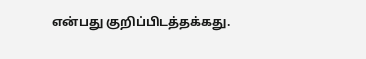என்பது குறிப்பிடத்தக்கது.